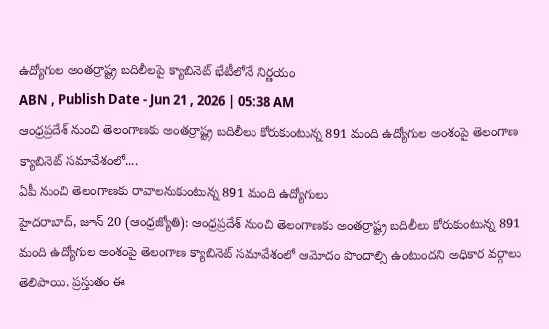ఉద్యోగుల అంతర్రాష్ట్ర బదిలీలపై క్యాబినెట్ భేటీలోనే నిర్ణయం
ABN , Publish Date - Jun 21 , 2026 | 05:38 AM
ఆంధ్రప్రదేశ్ నుంచి తెలంగాణకు అంతర్రాష్ట్ర బదిలీలు కోరుకుంటున్న 891 మంది ఉద్యోగుల అంశంపై తెలంగాణ క్యాబినెట్ సమావేశంలో....
ఏపీ నుంచి తెలంగాణకు రావాలనుకుంటున్న 891 మంది ఉద్యోగులు
హైదరాబాద్, జూన్ 20 (ఆంధ్రజ్యోతి): ఆంధ్రప్రదేశ్ నుంచి తెలంగాణకు అంతర్రాష్ట్ర బదిలీలు కోరుకుంటున్న 891 మంది ఉద్యోగుల అంశంపై తెలంగాణ క్యాబినెట్ సమావేశంలో ఆమోదం పొందాల్సి ఉంటుందని అధికార వర్గాలు తెలిపాయి. ప్రస్తుతం ఈ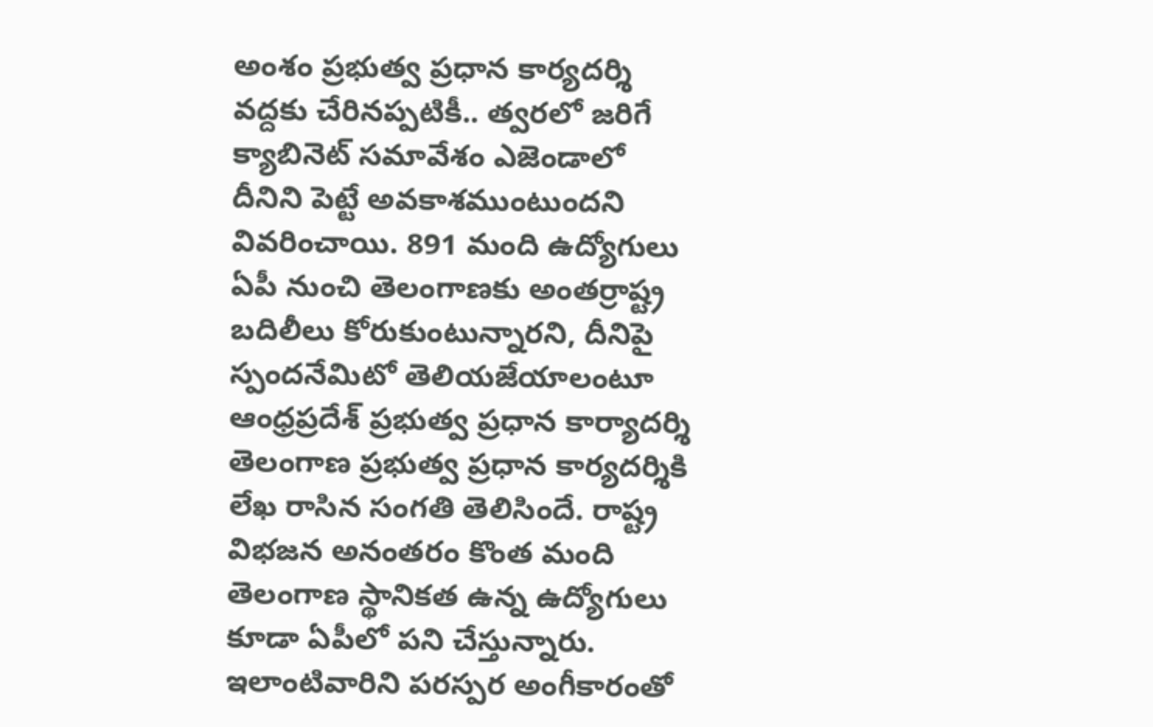అంశం ప్రభుత్వ ప్రధాన కార్యదర్శి వద్దకు చేరినప్పటికీ.. త్వరలో జరిగే క్యాబినెట్ సమావేశం ఎజెండాలో దీనిని పెట్టే అవకాశముంటుందని వివరించాయి. 891 మంది ఉద్యోగులు ఏపీ నుంచి తెలంగాణకు అంతర్రాష్ట్ర బదిలీలు కోరుకుంటున్నారని, దీనిపై స్పందనేమిటో తెలియజేయాలంటూ ఆంధ్రప్రదేశ్ ప్రభుత్వ ప్రధాన కార్యాదర్శి తెలంగాణ ప్రభుత్వ ప్రధాన కార్యదర్శికి లేఖ రాసిన సంగతి తెలిసిందే. రాష్ట్ర విభజన అనంతరం కొంత మంది తెలంగాణ స్థానికత ఉన్న ఉద్యోగులు కూడా ఏపీలో పని చేస్తున్నారు. ఇలాంటివారిని పరస్పర అంగీకారంతో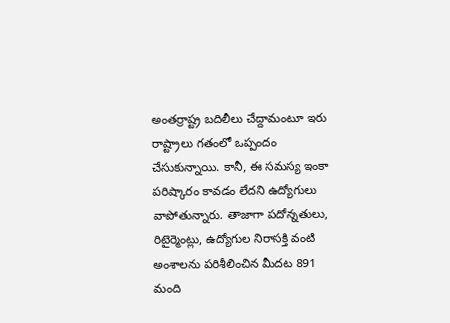అంతర్రాష్ట్ర బదిలీలు చేద్దామంటూ ఇరు రాష్ట్రాలు గతంలో ఒప్పందం చేసుకున్నాయి. కానీ, ఈ సమస్య ఇంకా పరిష్కారం కావడం లేదని ఉద్యోగులు వాపోతున్నారు. తాజాగా పదోన్నతులు, రిటైర్మెంట్లు, ఉద్యోగుల నిరాసక్తి వంటి అంశాలను పరిశీలించిన మీదట 891 మంది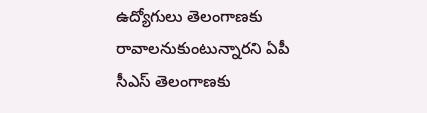ఉద్యోగులు తెలంగాణకు రావాలనుకుంటున్నారని ఏపీ సీఎస్ తెలంగాణకు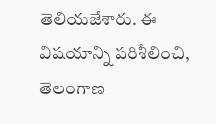తెలియజేశారు. ఈ విషయాన్ని పరిశీలించి, తెలంగాణ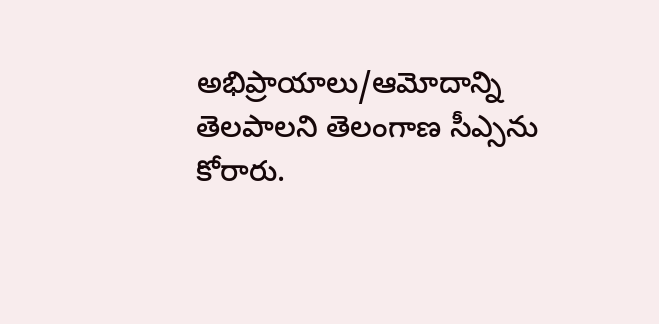అభిప్రాయాలు/ఆమోదాన్ని తెలపాలని తెలంగాణ సీఎ్సను కోరారు.